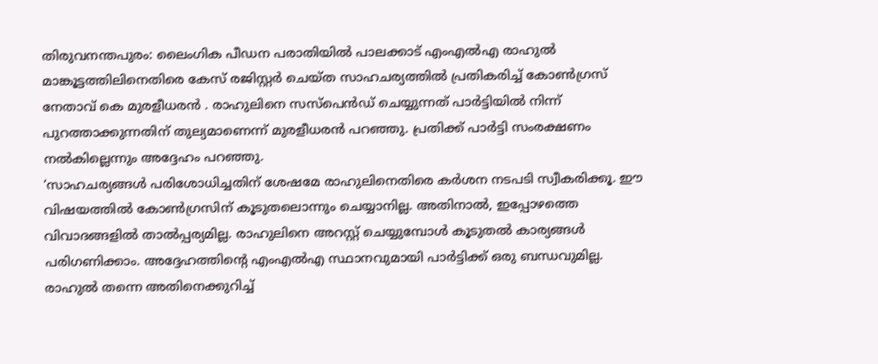തിരുവനന്തപുരം: ലൈംഗിക പീഡന പരാതിയിൽ പാലക്കാട് എംഎൽഎ രാഹുൽ മാങ്കൂട്ടത്തിലിനെതിരെ കേസ് രജിസ്റ്റർ ചെയ്ത സാഹചര്യത്തിൽ പ്രതികരിച്ച് കോൺഗ്രസ് നേതാവ് കെ മുരളീധരൻ . രാഹുലിനെ സസ്പെൻഡ് ചെയ്യുന്നത് പാർട്ടിയിൽ നിന്ന് പുറത്താക്കുന്നതിന് തുല്യമാണെന്ന് മുരളീധരൻ പറഞ്ഞു. പ്രതിക്ക് പാർട്ടി സംരക്ഷണം നൽകില്ലെന്നും അദ്ദേഹം പറഞ്ഞു.
‘സാഹചര്യങ്ങൾ പരിശോധിച്ചതിന് ശേഷമേ രാഹുലിനെതിരെ കർശന നടപടി സ്വീകരിക്കൂ. ഈ വിഷയത്തിൽ കോൺഗ്രസിന് കൂടുതലൊന്നും ചെയ്യാനില്ല. അതിനാൽ, ഇപ്പോഴത്തെ വിവാദങ്ങളിൽ താൽപ്പര്യമില്ല. രാഹുലിനെ അറസ്റ്റ് ചെയ്യുമ്പോൾ കൂടുതൽ കാര്യങ്ങൾ പരിഗണിക്കാം. അദ്ദേഹത്തിന്റെ എംഎൽഎ സ്ഥാനവുമായി പാർട്ടിക്ക് ഒരു ബന്ധവുമില്ല. രാഹുൽ തന്നെ അതിനെക്കുറിച്ച്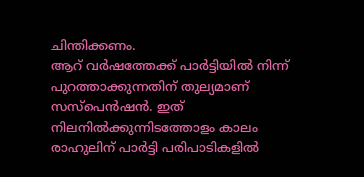ചിന്തിക്കണം.
ആറ് വർഷത്തേക്ക് പാർട്ടിയിൽ നിന്ന് പുറത്താക്കുന്നതിന് തുല്യമാണ് സസ്പെൻഷൻ. ഇത് നിലനിൽക്കുന്നിടത്തോളം കാലം രാഹുലിന് പാർട്ടി പരിപാടികളിൽ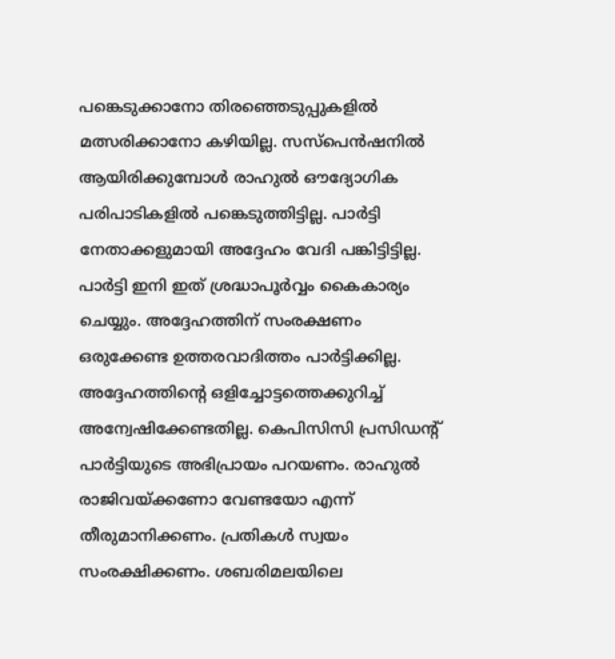പങ്കെടുക്കാനോ തിരഞ്ഞെടുപ്പുകളിൽ മത്സരിക്കാനോ കഴിയില്ല. സസ്പെൻഷനിൽ ആയിരിക്കുമ്പോൾ രാഹുൽ ഔദ്യോഗിക പരിപാടികളിൽ പങ്കെടുത്തിട്ടില്ല. പാർട്ടി നേതാക്കളുമായി അദ്ദേഹം വേദി പങ്കിട്ടിട്ടില്ല. പാർട്ടി ഇനി ഇത് ശ്രദ്ധാപൂർവ്വം കൈകാര്യം ചെയ്യും. അദ്ദേഹത്തിന് സംരക്ഷണം ഒരുക്കേണ്ട ഉത്തരവാദിത്തം പാർട്ടിക്കില്ല.
അദ്ദേഹത്തിന്റെ ഒളിച്ചോട്ടത്തെക്കുറിച്ച് അന്വേഷിക്കേണ്ടതില്ല. കെപിസിസി പ്രസിഡന്റ് പാർട്ടിയുടെ അഭിപ്രായം പറയണം. രാഹുൽ രാജിവയ്ക്കണോ വേണ്ടയോ എന്ന് തീരുമാനിക്കണം. പ്രതികൾ സ്വയം സംരക്ഷിക്കണം. ശബരിമലയിലെ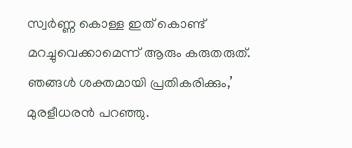സ്വർണ്ണ കൊള്ള ഇത് കൊണ്ട് മറച്ചുവെക്കാമെന്ന് ആരും കരുതരുത്. ഞങ്ങൾ ശക്തമായി പ്രതികരിക്കും,’ മുരളീധരൻ പറഞ്ഞു.